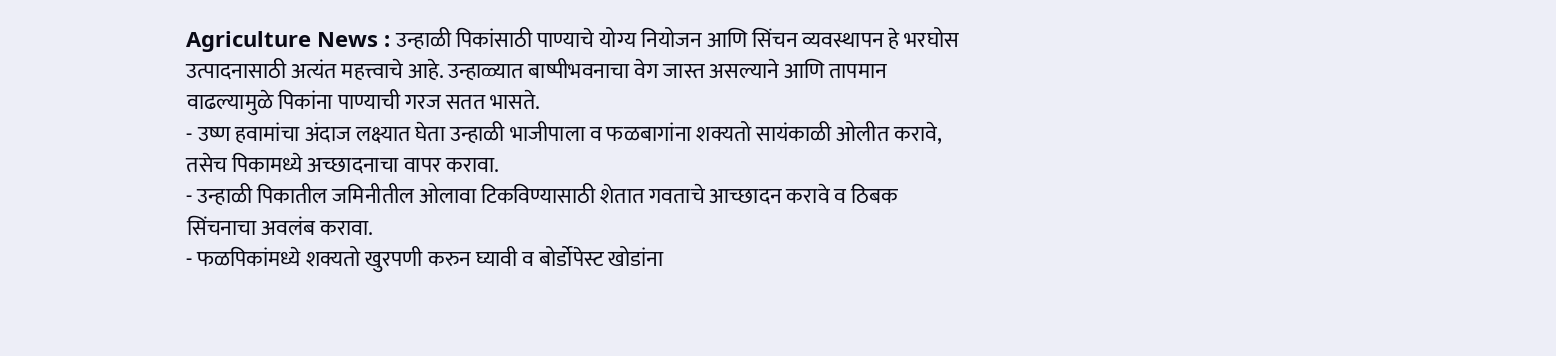Agriculture News : उन्हाळी पिकांसाठी पाण्याचे योग्य नियोजन आणि सिंचन व्यवस्थापन हे भरघोस उत्पादनासाठी अत्यंत महत्त्वाचे आहे. उन्हाळ्यात बाष्पीभवनाचा वेग जास्त असल्याने आणि तापमान वाढल्यामुळे पिकांना पाण्याची गरज सतत भासते.
- उष्ण हवामांचा अंदाज लक्ष्यात घेता उन्हाळी भाजीपाला व फळबागांना शक्यतो सायंकाळी ओलीत करावे, तसेच पिकामध्ये अच्छादनाचा वापर करावा.
- उन्हाळी पिकातील जमिनीतील ओलावा टिकविण्यासाठी शेतात गवताचे आच्छादन करावे व ठिबक सिंचनाचा अवलंब करावा.
- फळपिकांमध्ये शक्यतो खुरपणी करुन घ्यावी व बोर्डोपेस्ट खोडांना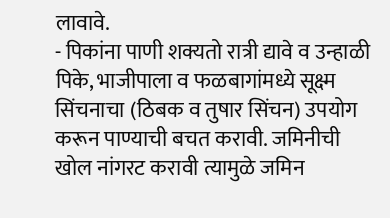लावावे.
- पिकांना पाणी शक्यतो रात्री द्यावे व उन्हाळी पिके, भाजीपाला व फळबागांमध्ये सूक्ष्म सिंचनाचा (ठिबक व तुषार सिंचन) उपयोग करून पाण्याची बचत करावी. जमिनीची खोल नांगरट करावी त्यामुळे जमिन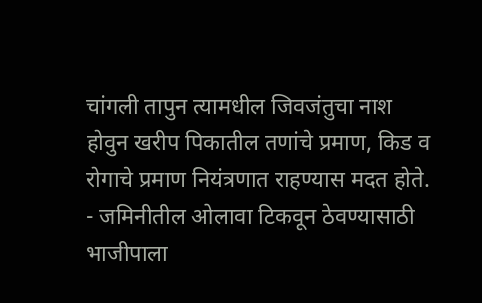चांगली तापुन त्यामधील जिवजंतुचा नाश होवुन खरीप पिकातील तणांचे प्रमाण, किड व रोगाचे प्रमाण नियंत्रणात राहण्यास मदत होते.
- जमिनीतील ओलावा टिकवून ठेवण्यासाठी भाजीपाला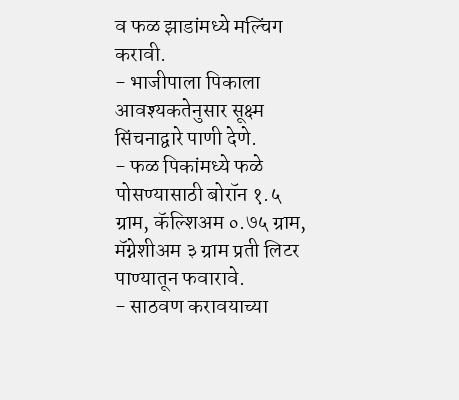व फळ झाडांमध्ये मल्चिंग करावी.
- भाजीपाला पिकाला आवश्यकतेनुसार सूक्ष्म सिंचनाद्वारे पाणी देणे.
- फळ पिकांमध्ये फळे पोसण्यासाठी बोरॉन १.५ ग्राम, कॅल्शिअम ०.७५ ग्राम, मॅग्नेशीअम ३ ग्राम प्रती लिटर पाण्यातून फवारावे.
- साठवण करावयाच्या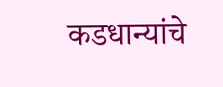कडधान्यांचे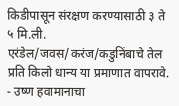किडीपासून संरक्षण करण्यासाठी ३ ते ५ मि.ली. एरंडेल/जवस/करंज/कडुनिंबाचे तेल प्रति किलो धान्य या प्रमाणात वापरावे.
- उष्ण हवामानाचा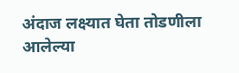अंदाज लक्ष्यात घेता तोडणीला आलेल्या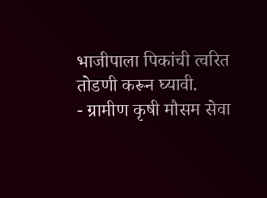भाजीपाला पिकांची त्वरित तोडणी करून घ्यावी.
- ग्रामीण कृषी मौसम सेवा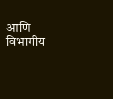आणि विभागीय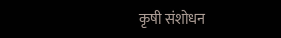कृषी संशोधन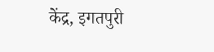केंद्र, इगतपुरी